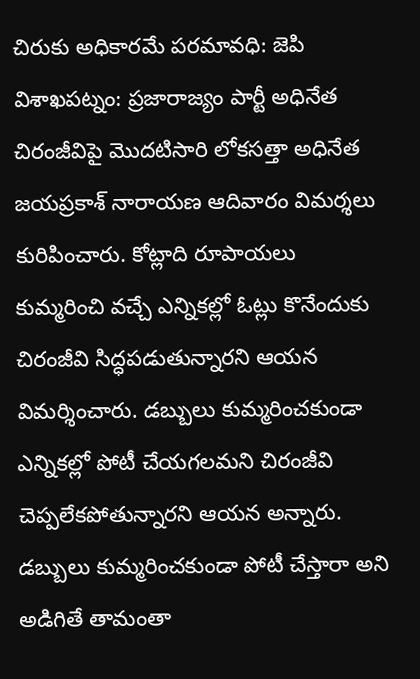చిరుకు అధికారమే పరమావధి: జెపి
విశాఖపట్నం: ప్రజారాజ్యం పార్టీ అధినేత చిరంజీవిపై మొదటిసారి లోకసత్తా అధినేత జయప్రకాశ్ నారాయణ ఆదివారం విమర్శలు కురిపించారు. కోట్లాది రూపాయలు కుమ్మరించి వచ్చే ఎన్నికల్లో ఓట్లు కొనేందుకు చిరంజీవి సిద్ధపడుతున్నారని ఆయన విమర్శించారు. డబ్బులు కుమ్మరించకుండా ఎన్నికల్లో పోటీ చేయగలమని చిరంజీవి చెప్పలేకపోతున్నారని ఆయన అన్నారు. డబ్బులు కుమ్మరించకుండా పోటీ చేస్తారా అని అడిగితే తామంతా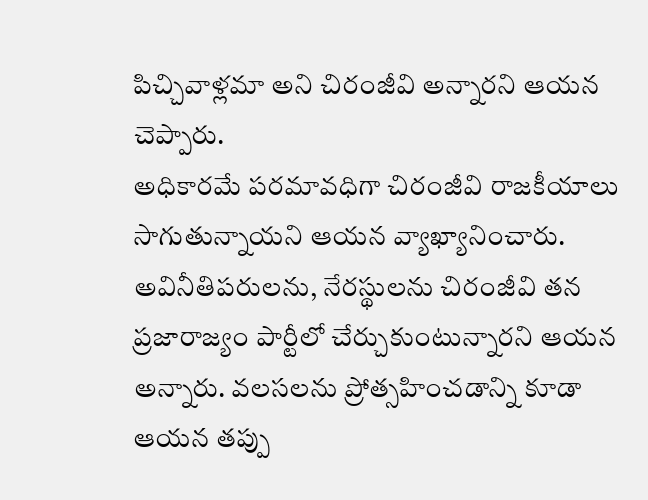పిచ్చివాళ్లమా అని చిరంజీవి అన్నారని ఆయన చెప్పారు.
అధికారమే పరమావధిగా చిరంజీవి రాజకీయాలు సాగుతున్నాయని ఆయన వ్యాఖ్యానించారు. అవినీతిపరులను, నేరస్థులను చిరంజీవి తన ప్రజారాజ్యం పార్టీలో చేర్చుకుంటున్నారని ఆయన అన్నారు. వలసలను ప్రోత్సహించడాన్ని కూడా ఆయన తప్పు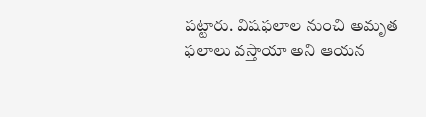పట్టారు. విషఫలాల నుంచి అమృత ఫలాలు వస్తాయా అని ఆయన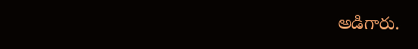అడిగారు.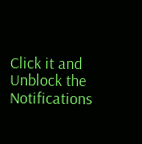Click it and Unblock the Notifications